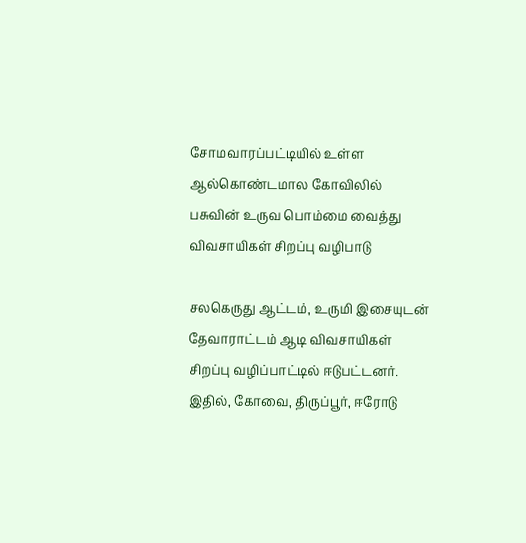சோமவாரப்பட்டியில் உள்ள ஆல்கொண்டமால கோவிலில் பசுவின் உருவ பொம்மை வைத்து விவசாயிகள் சிறப்பு வழிபாடு

சலகெருது ஆட்டம், உருமி இசையுடன் தேவாராட்டம் ஆடி விவசாயிகள் சிறப்பு வழிப்பாட்டில் ஈடுபட்டனர். இதில், கோவை, திருப்பூர், ஈரோடு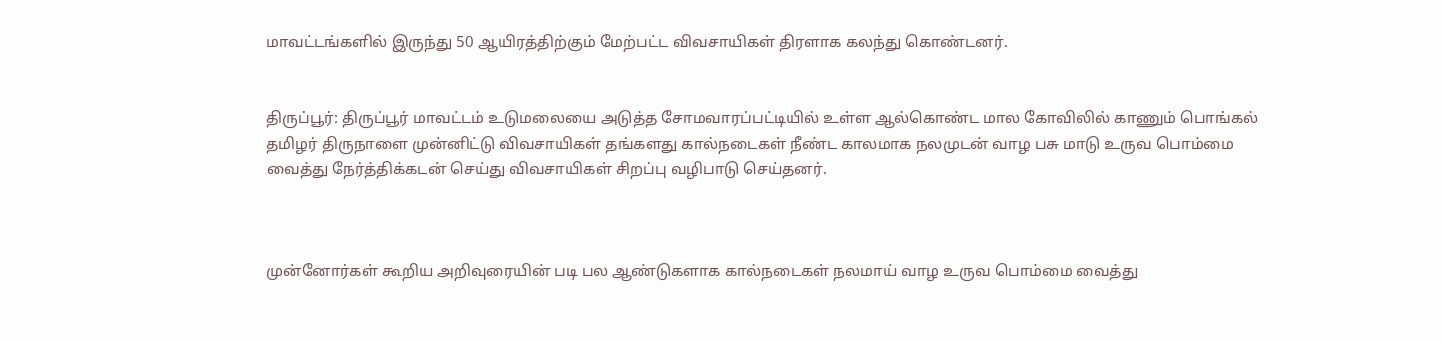மாவட்டங்களில் இருந்து 50 ஆயிரத்திற்கும் மேற்பட்ட விவசாயிகள் திரளாக கலந்து கொண்டனர்.


திருப்பூர்: திருப்பூர் மாவட்டம் உடுமலையை அடுத்த சோமவாரப்பட்டியில் உள்ள ஆல்கொண்ட மால கோவிலில் காணும் பொங்கல் தமிழர் திருநாளை முன்னிட்டு விவசாயிகள் தங்களது கால்நடைகள் நீண்ட காலமாக நலமுடன் வாழ பசு மாடு உருவ பொம்மை வைத்து நேர்த்திக்கடன் செய்து விவசாயிகள் சிறப்பு வழிபாடு செய்தனர்.



முன்னோர்கள் கூறிய அறிவுரையின் படி பல ஆண்டுகளாக கால்நடைகள் நலமாய் வாழ உருவ பொம்மை வைத்து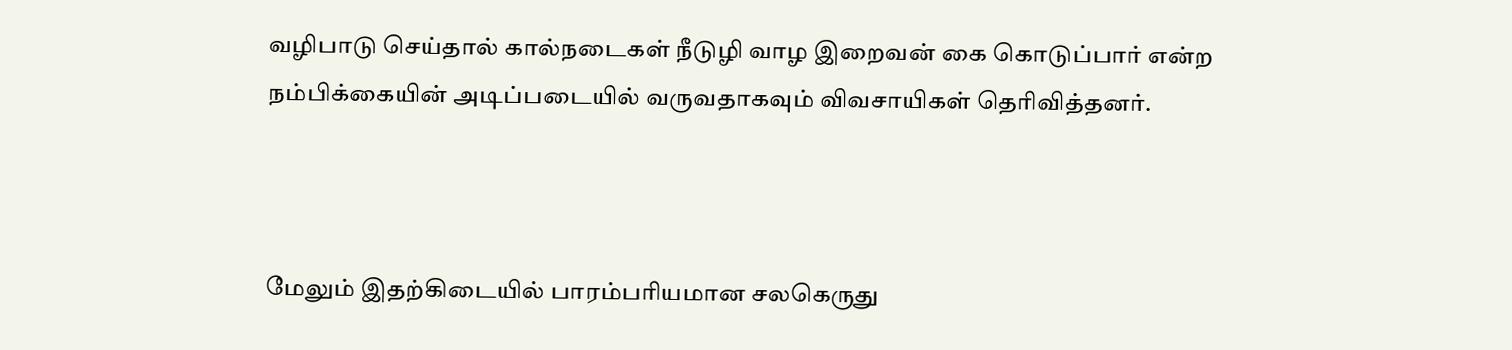வழிபாடு செய்தால் கால்நடைகள் நீடுழி வாழ இறைவன் கை கொடுப்பார் என்ற நம்பிக்கையின் அடிப்படையில் வருவதாகவும் விவசாயிகள் தெரிவித்தனர்.



மேலும் இதற்கிடையில் பாரம்பரியமான சலகெருது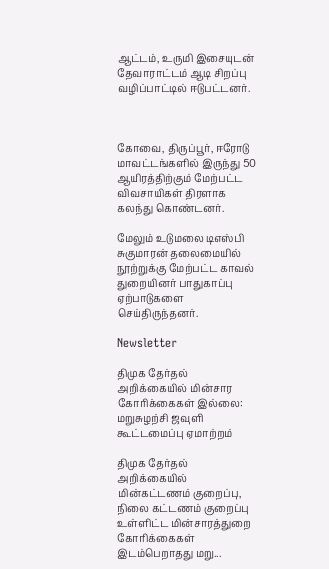ஆட்டம், உருமி இசையுடன் தேவாராட்டம் ஆடி சிறப்பு வழிப்பாட்டில் ஈடுபட்டனர்.



கோவை, திருப்பூர், ஈரோடு மாவட்டங்களில் இருந்து 50 ஆயிரத்திற்கும் மேற்பட்ட விவசாயிகள் திரளாக கலந்து கொண்டனர்.

மேலும் உடுமலை டிஎஸ்பி சுகுமாரன் தலைமையில் நூற்றுக்கு மேற்பட்ட காவல் துறையினர் பாதுகாப்பு ஏற்பாடுகளை செய்திருந்தனர்.

Newsletter

திமுக தேர்தல் அறிக்கையில் மின்சார கோரிக்கைகள் இல்லை: மறுசுழற்சி ஜவுளி கூட்டமைப்பு ஏமாற்றம்

திமுக தேர்தல் அறிக்கையில் மின்கட்டணம் குறைப்பு, நிலை கட்டணம் குறைப்பு உள்ளிட்ட மின்சாரத்துறை கோரிக்கைகள் இடம்பெறாதது மறு...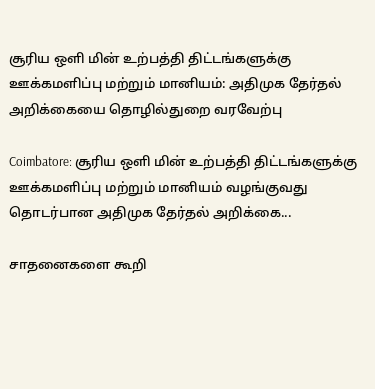சூரிய ஒளி மின் உற்பத்தி திட்டங்களுக்கு ஊக்கமளிப்பு மற்றும் மானியம்: அதிமுக தேர்தல் அறிக்கையை தொழில்துறை வரவேற்பு

Coimbatore: சூரிய ஒளி மின் உற்பத்தி திட்டங்களுக்கு ஊக்கமளிப்பு மற்றும் மானியம் வழங்குவது தொடர்பான அதிமுக தேர்தல் அறிக்கை...

சாதனைகளை கூறி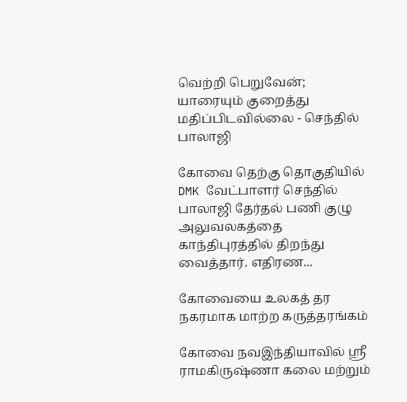வெற்றி பெறுவேன்; யாரையும் குறைத்து மதிப்பிடவில்லை - செந்தில் பாலாஜி

கோவை தெற்கு தொகுதியில் DMK வேட்பாளர் செந்தில் பாலாஜி தேர்தல் பணி குழு அலுவலகத்தை காந்திபுரத்தில் திறந்து வைத்தார். எதிரண...

கோவையை உலகத் தர நகரமாக மாற்ற கருத்தரங்கம்

கோவை நவஇந்தியாவில் ஸ்ரீ ராமகிருஷ்ணா கலை மற்றும்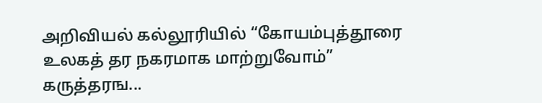அறிவியல் கல்லூரியில் “கோயம்புத்தூரை உலகத் தர நகரமாக மாற்றுவோம்” கருத்தரங...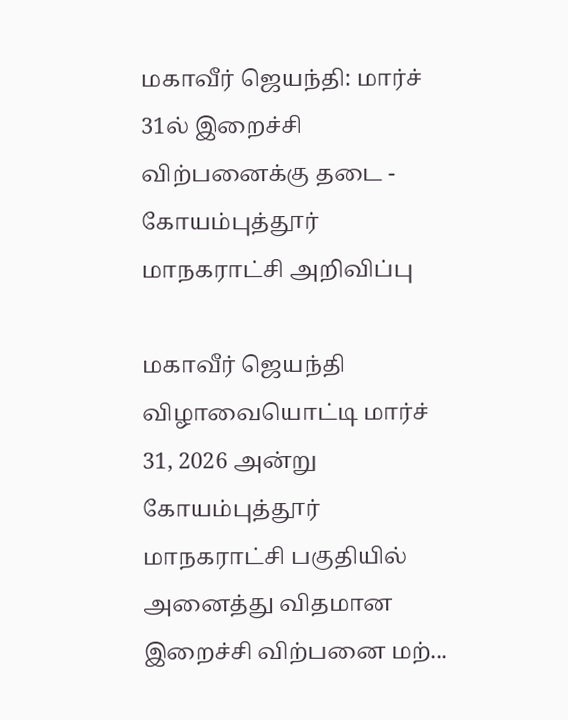மகாவீர் ஜெயந்தி: மார்ச் 31ல் இறைச்சி விற்பனைக்கு தடை - கோயம்புத்தூர் மாநகராட்சி அறிவிப்பு

மகாவீர் ஜெயந்தி விழாவையொட்டி மார்ச் 31, 2026 அன்று கோயம்புத்தூர் மாநகராட்சி பகுதியில் அனைத்து விதமான இறைச்சி விற்பனை மற்...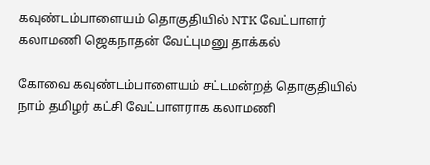கவுண்டம்பாளையம் தொகுதியில் NTK வேட்பாளர் கலாமணி ஜெகநாதன் வேட்புமனு தாக்கல்

கோவை கவுண்டம்பாளையம் சட்டமன்றத் தொகுதியில் நாம் தமிழர் கட்சி வேட்பாளராக கலாமணி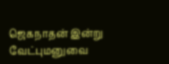ஜெகநாதன் இன்று வேட்புமனுவை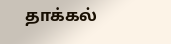தாக்கல்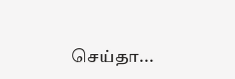செய்தா...